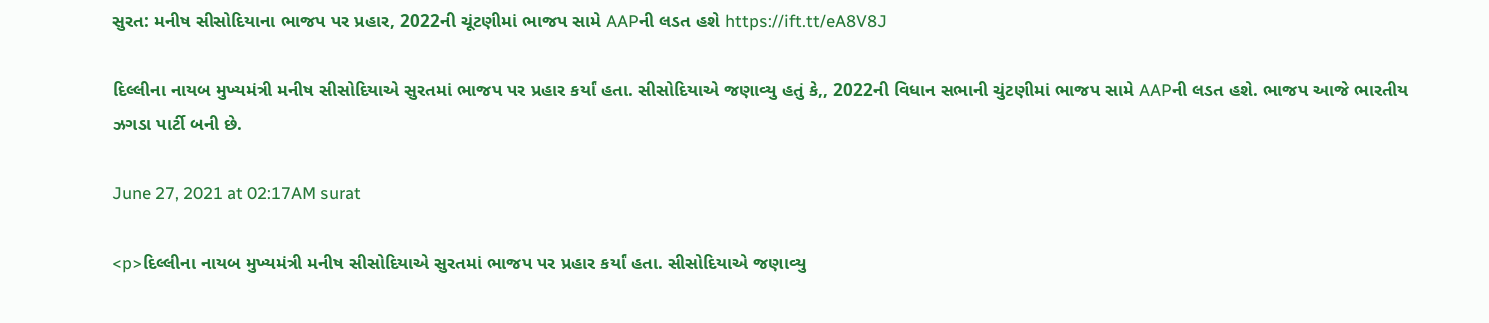સુરત: મનીષ સીસોદિયાના ભાજપ પર પ્રહાર, 2022ની ચૂંટણીમાં ભાજપ સામે AAPની લડત હશે https://ift.tt/eA8V8J

દિલ્લીના નાયબ મુખ્યમંત્રી મનીષ સીસોદિયાએ સુરતમાં ભાજપ પર પ્રહાર કર્યાં હતા. સીસોદિયાએ જણાવ્યુ હતું કે,, 2022ની વિધાન સભાની ચુંટણીમાં ભાજપ સામે AAPની લડત હશે. ભાજપ આજે ભારતીય ઝગડા પાર્ટી બની છે.

June 27, 2021 at 02:17AM surat

<p>દિલ્લીના નાયબ મુખ્યમંત્રી મનીષ સીસોદિયાએ સુરતમાં ભાજપ પર પ્રહાર કર્યાં હતા. સીસોદિયાએ જણાવ્યુ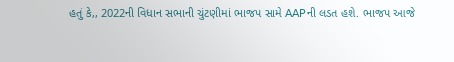હતું કે,, 2022ની વિધાન સભાની ચુંટણીમાં ભાજપ સામે AAPની લડત હશે. ભાજપ આજે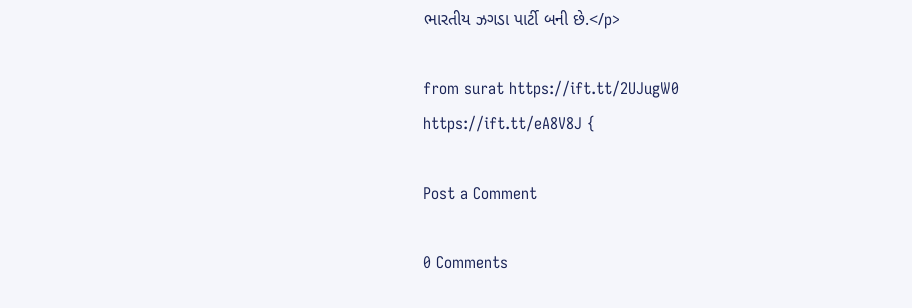ભારતીય ઝગડા પાર્ટી બની છે.</p>

from surat https://ift.tt/2UJugW0
https://ift.tt/eA8V8J {

Post a Comment

0 Comments